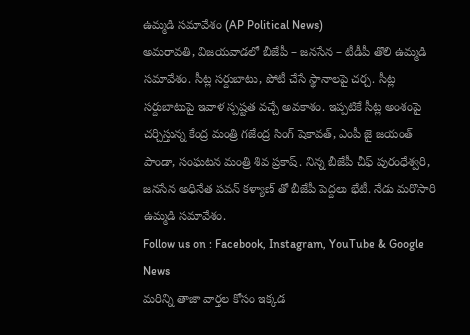ఉమ్మడి సమావేశం (AP Political News)
అమరావతి, విజయవాడలో బీజేపీ – జనసేన – టీడీపీ తొలి ఉమ్మడి సమావేశం. సీట్ల సర్దుబాటు, పోటీ చేసే స్థానాలపై చర్చ. సీట్ల సర్దుబాటుపై ఇవాళ స్పష్టత వచ్చే అవకాశం. ఇప్పటికే సీట్ల అంశంపై చర్చిస్తున్న కేంద్ర మంత్రి గజేంద్ర సింగ్ షెకావత్, ఎంపీ జై జయంత్ పాండా, సంఘటన మంత్రి శివ ప్రకాష్. నిన్న బీజేపీ చీఫ్ పురంధేశ్వరి, జనసేన అధినేత పవన్ కళ్యాణ్ తో బీజేపీ పెద్దలు భేటీ. నేడు మరొసారి ఉమ్మడి సమావేశం.
Follow us on : Facebook, Instagram, YouTube & Google News
మరిన్ని తాజా వార్తల కోసం ఇక్కడ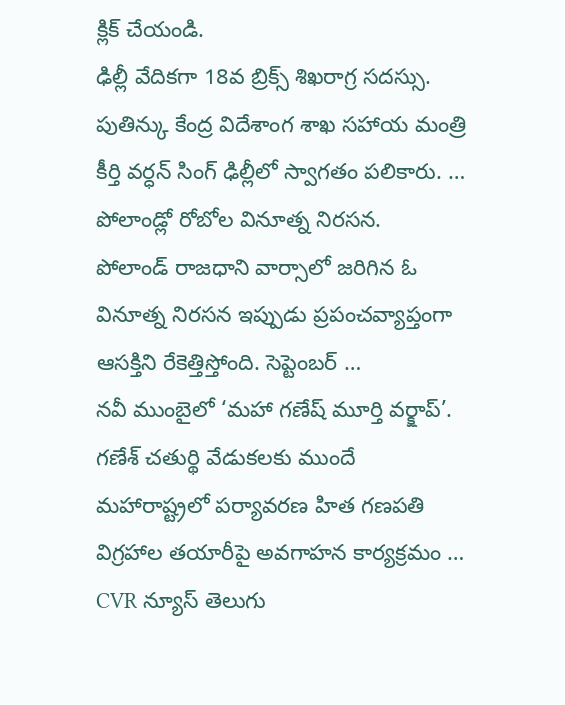క్లిక్ చేయండి.
ఢిల్లీ వేదికగా 18వ బ్రిక్స్ శిఖరాగ్ర సదస్సు.
పుతిన్కు కేంద్ర విదేశాంగ శాఖ సహాయ మంత్రి కీర్తి వర్ధన్ సింగ్ ఢిల్లీలో స్వాగతం పలికారు. …
పోలాండ్లో రోబోల వినూత్న నిరసన.
పోలాండ్ రాజధాని వార్సాలో జరిగిన ఓ వినూత్న నిరసన ఇప్పుడు ప్రపంచవ్యాప్తంగా ఆసక్తిని రేకెత్తిస్తోంది. సెప్టెంబర్ …
నవీ ముంబైలో ‘మహా గణేష్ మూర్తి వర్క్షాప్’.
గణేశ్ చతుర్థి వేడుకలకు ముందే మహారాష్ట్రలో పర్యావరణ హిత గణపతి విగ్రహాల తయారీపై అవగాహన కార్యక్రమం …
CVR న్యూస్ తెలుగు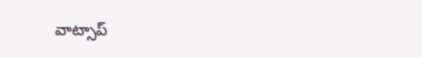వాట్సాప్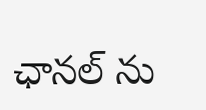ఛానల్ ను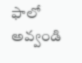ఫాలో అవ్వండి